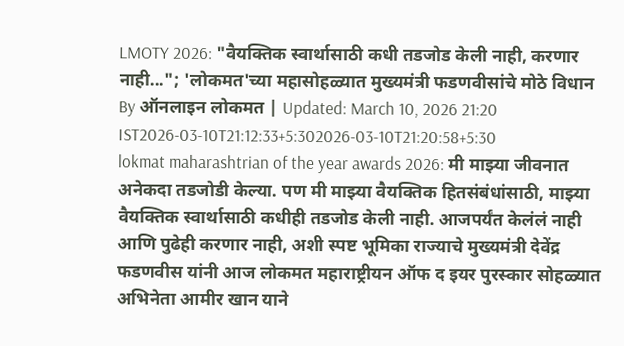LMOTY 2026: "वैयक्तिक स्वार्थासाठी कधी तडजोड केली नाही, करणार नाही..."; 'लोकमत'च्या महासोहळ्यात मुख्यमंत्री फडणवीसांचे मोठे विधान
By ऑनलाइन लोकमत | Updated: March 10, 2026 21:20 IST2026-03-10T21:12:33+5:302026-03-10T21:20:58+5:30
lokmat maharashtrian of the year awards 2026: मी माझ्या जीवनात अनेकदा तडजोडी केल्या. पण मी माझ्या वैयक्तिक हितसंबंधांसाठी, माझ्या वैयक्तिक स्वार्थासाठी कधीही तडजोड केली नाही. आजपर्यंत केलंलं नाही आणि पुढेही करणार नाही, अशी स्पष्ट भूमिका राज्याचे मुख्यमंत्री देवेंद्र फडणवीस यांनी आज लोकमत महाराष्ट्रीयन ऑफ द इयर पुरस्कार सोहळ्यात अभिनेता आमीर खान याने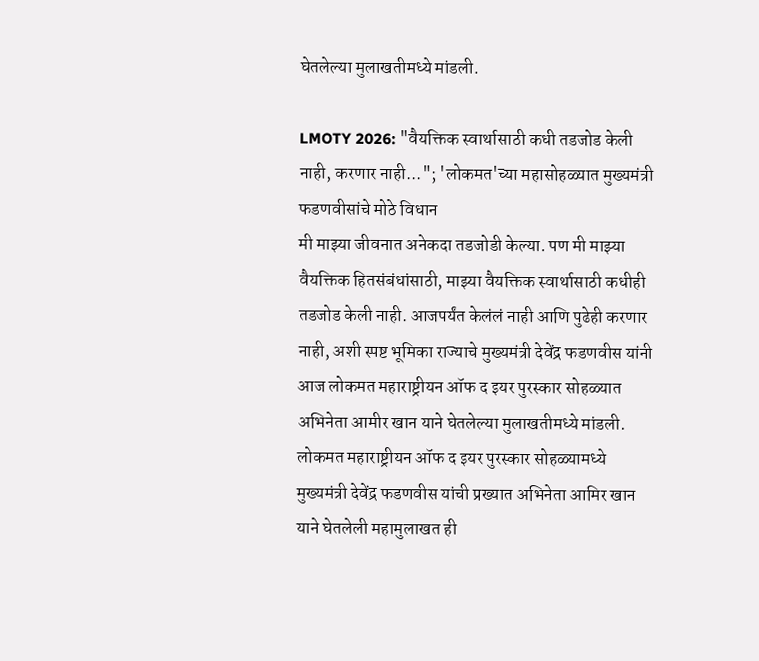घेतलेल्या मुलाखतीमध्ये मांडली.

LMOTY 2026: "वैयक्तिक स्वार्थासाठी कधी तडजोड केली नाही, करणार नाही..."; 'लोकमत'च्या महासोहळ्यात मुख्यमंत्री फडणवीसांचे मोठे विधान
मी माझ्या जीवनात अनेकदा तडजोडी केल्या. पण मी माझ्या वैयक्तिक हितसंबंधांसाठी, माझ्या वैयक्तिक स्वार्थासाठी कधीही तडजोड केली नाही. आजपर्यंत केलंलं नाही आणि पुढेही करणार नाही, अशी स्पष्ट भूमिका राज्याचे मुख्यमंत्री देवेंद्र फडणवीस यांनी आज लोकमत महाराष्ट्रीयन ऑफ द इयर पुरस्कार सोहळ्यात अभिनेता आमीर खान याने घेतलेल्या मुलाखतीमध्ये मांडली.
लोकमत महाराष्ट्रीयन ऑफ द इयर पुरस्कार सोहळ्यामध्ये मुख्यमंत्री देवेंद्र फडणवीस यांची प्रख्यात अभिनेता आमिर खान याने घेतलेली महामुलाखत ही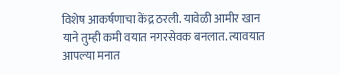विशेष आकर्षणाचा केंद्र ठरली. यावेळी आमीर खान याने तुम्ही कमी वयात नगरसेवक बनलात. त्यावयात आपल्या मनात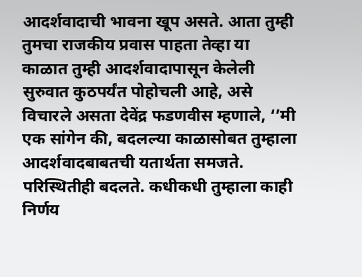आदर्शवादाची भावना खूप असते. आता तुम्ही तुमचा राजकीय प्रवास पाहता तेव्हा या काळात तुम्ही आदर्शवादापासून केलेली सुरुवात कुठपर्यंत पोहोचली आहे, असे विचारले असता देवेंद्र फडणवीस म्हणाले, ‘’मी एक सांगेन की, बदलल्या काळासोबत तुम्हाला आदर्शवादबाबतची यतार्थता समजते. परिस्थितीही बदलते. कधीकधी तुम्हाला काही निर्णय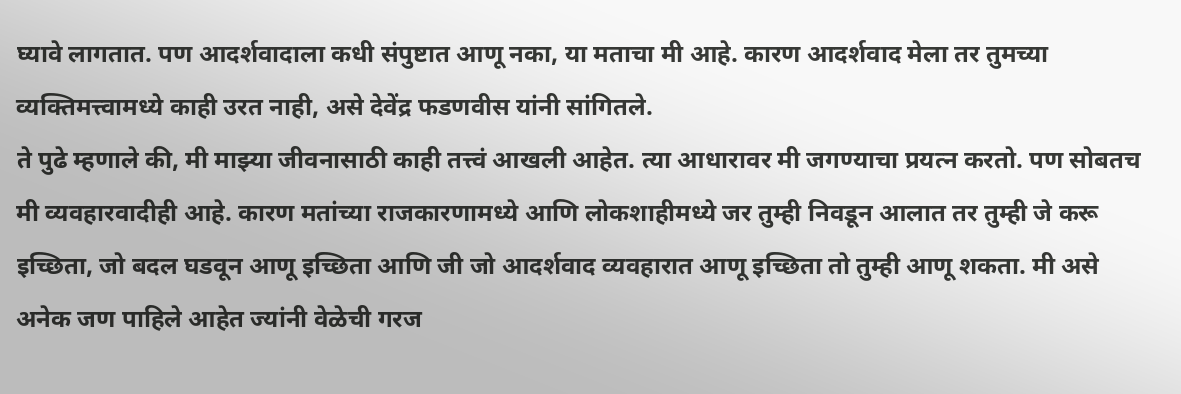घ्यावे लागतात. पण आदर्शवादाला कधी संपुष्टात आणू नका, या मताचा मी आहे. कारण आदर्शवाद मेला तर तुमच्या व्यक्तिमत्त्वामध्ये काही उरत नाही, असे देवेंद्र फडणवीस यांनी सांगितले.
ते पुढे म्हणाले की, मी माझ्या जीवनासाठी काही तत्त्वं आखली आहेत. त्या आधारावर मी जगण्याचा प्रयत्न करतो. पण सोबतच मी व्यवहारवादीही आहे. कारण मतांच्या राजकारणामध्ये आणि लोकशाहीमध्ये जर तुम्ही निवडून आलात तर तुम्ही जे करू इच्छिता, जो बदल घडवून आणू इच्छिता आणि जी जो आदर्शवाद व्यवहारात आणू इच्छिता तो तुम्ही आणू शकता. मी असे अनेक जण पाहिले आहेत ज्यांनी वेळेची गरज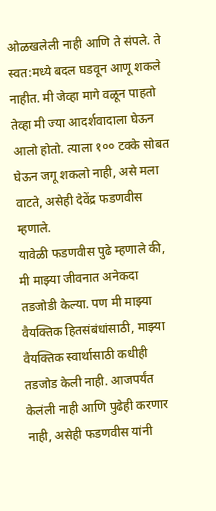ओळखलेली नाही आणि ते संपले. ते स्वत:मध्ये बदल घडवून आणू शकले नाहीत. मी जेव्हा मागे वळून पाहतो तेव्हा मी ज्या आदर्शवादाला घेऊन आलो होतो. त्याला १०० टक्के सोबत घेऊन जगू शकलो नाही, असे मला वाटते, असेही देवेंद्र फडणवीस म्हणाले.
यावेळी फडणवीस पुढे म्हणाले की, मी माझ्या जीवनात अनेकदा तडजोडी केल्या. पण मी माझ्या वैयक्तिक हितसंबंधांसाठी, माझ्या वैयक्तिक स्वार्थासाठी कधीही तडजोड केली नाही. आजपर्यंत केलंली नाही आणि पुढेही करणार नाही, असेही फडणवीस यांनी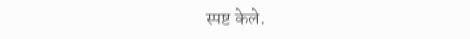स्पष्ट केले.